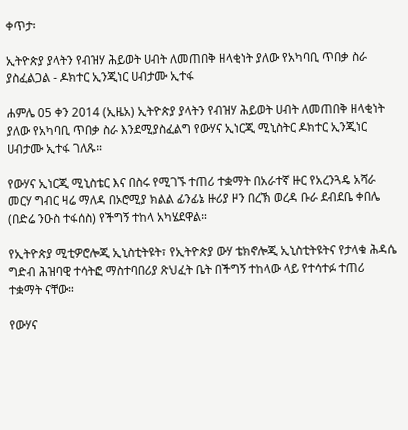ቀጥታ፡

ኢትዮጵያ ያላትን የብዝሃ ሕይወት ሀብት ለመጠበቅ ዘላቂነት ያለው የአካባቢ ጥበቃ ስራ ያስፈልጋል - ዶክተር ኢንጂነር ሀብታሙ ኢተፋ

ሐምሌ 05 ቀን 2014 (ኢዜአ) ኢትዮጵያ ያላትን የብዝሃ ሕይወት ሀብት ለመጠበቅ ዘላቂነት ያለው የአካባቢ ጥበቃ ስራ እንደሚያስፈልግ የውሃና ኢነርጂ ሚኒስትር ዶክተር ኢንጂነር ሀብታሙ ኢተፋ ገለጹ።

የውሃና ኢነርጂ ሚኒስቴር እና በስሩ የሚገኙ ተጠሪ ተቋማት በአራተኛ ዙር የአረንጓዴ አሻራ መርሃ ግብር ዛሬ ማለዳ በኦሮሚያ ክልል ፊንፊኔ ዙሪያ ዞን በረኽ ወረዳ ቡራ ደብደቤ ቀበሌ (በድሬ ንዑስ ተፋሰስ) የችግኝ ተከላ አካሄደዋል።

የኢትዮጵያ ሚቲዎሮሎጂ ኢኒስቲትዩት፣ የኢትዮጵያ ውሃ ቴክኖሎጂ ኢኒስቲትዩትና የታላቁ ሕዳሴ ግድብ ሕዝባዊ ተሳትፎ ማስተባበሪያ ጽህፈት ቤት በችግኝ ተከላው ላይ የተሳተፉ ተጠሪ ተቋማት ናቸው።

የውሃና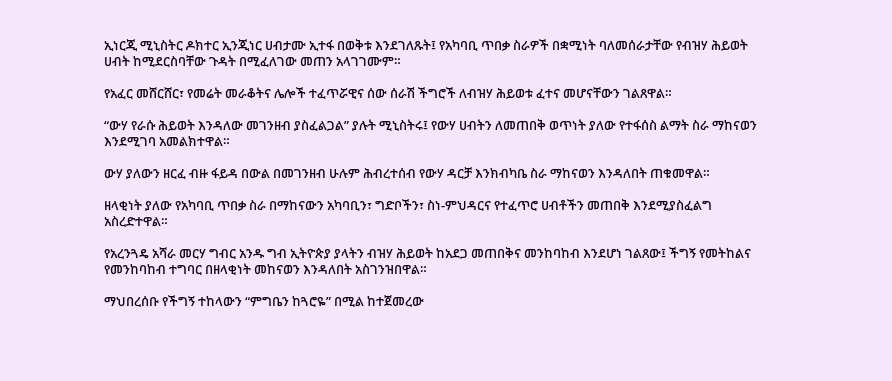ኢነርጂ ሚኒስትር ዶክተር ኢንጂነር ሀብታሙ ኢተፋ በወቅቱ እንደገለጹት፤ የአካባቢ ጥበቃ ስራዎች በቋሚነት ባለመሰራታቸው የብዝሃ ሕይወት ሀብት ከሚደርስባቸው ጉዳት በሚፈለገው መጠን አላገገሙም።

የአፈር መሸርሸር፣ የመሬት መራቆትና ሌሎች ተፈጥሯዊና ሰው ሰራሽ ችግሮች ለብዝሃ ሕይወቱ ፈተና መሆናቸውን ገልጸዋል።

“ውሃ የራሱ ሕይወት እንዳለው መገንዘብ ያስፈልጋል” ያሉት ሚኒስትሩ፤ የውሃ ሀብትን ለመጠበቅ ወጥነት ያለው የተፋሰስ ልማት ስራ ማከናወን እንደሚገባ አመልክተዋል።

ውሃ ያለውን ዘርፈ ብዙ ፋይዳ በውል በመገንዘብ ሁሉም ሕብረተሰብ የውሃ ዳርቻ እንክብካቤ ስራ ማከናወን እንዳለበት ጠቁመዋል።

ዘላቂነት ያለው የአካባቢ ጥበቃ ስራ በማከናውን አካባቢን፣ ግድቦችን፣ ስነ-ምህዳርና የተፈጥሮ ሀብቶችን መጠበቅ እንደሚያስፈልግ አስረድተዋል።

የአረንጓዴ አሻራ መርሃ ግብር አንዱ ግብ ኢትዮጵያ ያላትን ብዝሃ ሕይወት ከአደጋ መጠበቅና መንከባከብ እንደሆነ ገልጸው፤ ችግኝ የመትከልና የመንከባከብ ተግባር በዘላቂነት መከናወን እንዳለበት አስገንዝበዋል።

ማህበረሰቡ የችግኝ ተከላውን “ምግቤን ከጓሮዬ” በሚል ከተጀመረው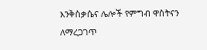እንቅስቃሴና ሌሎች የምግብ ዋስትናን ለማረጋገጥ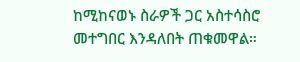ከሚከናወኑ ስራዎች ጋር አስተሳስሮ መተግበር እንዳለበት ጠቁመዋል።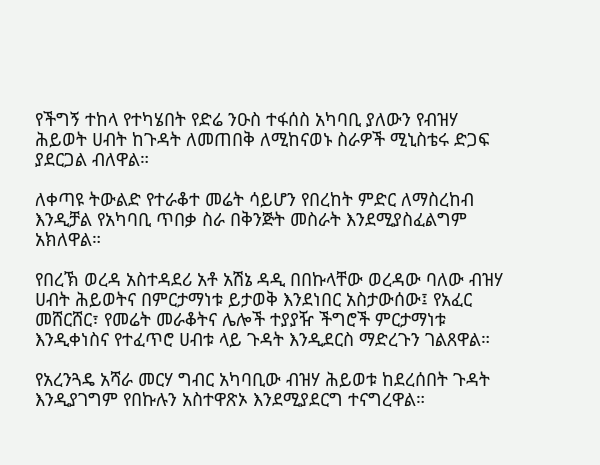የችግኝ ተከላ የተካሄበት የድሬ ንዑስ ተፋሰስ አካባቢ ያለውን የብዝሃ ሕይወት ሀብት ከጉዳት ለመጠበቅ ለሚከናወኑ ስራዎች ሚኒስቴሩ ድጋፍ ያደርጋል ብለዋል።

ለቀጣዩ ትውልድ የተራቆተ መሬት ሳይሆን የበረከት ምድር ለማስረከብ እንዲቻል የአካባቢ ጥበቃ ስራ በቅንጅት መስራት እንደሚያስፈልግም አክለዋል።

የበረኽ ወረዳ አስተዳደሪ አቶ አሽኔ ዳዲ በበኩላቸው ወረዳው ባለው ብዝሃ ሀብት ሕይወትና በምርታማነቱ ይታወቅ እንደነበር አስታውሰው፤ የአፈር መሸርሸር፣ የመሬት መራቆትና ሌሎች ተያያዥ ችግሮች ምርታማነቱ እንዲቀነስና የተፈጥሮ ሀብቱ ላይ ጉዳት እንዲደርስ ማድረጉን ገልጸዋል።

የአረንጓዴ አሻራ መርሃ ግብር አካባቢው ብዝሃ ሕይወቱ ከደረሰበት ጉዳት እንዲያገግም የበኩሉን አስተዋጽኦ እንደሚያደርግ ተናግረዋል።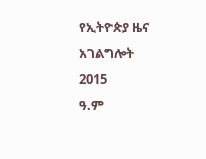የኢትዮጵያ ዜና አገልግሎት
2015
ዓ.ም